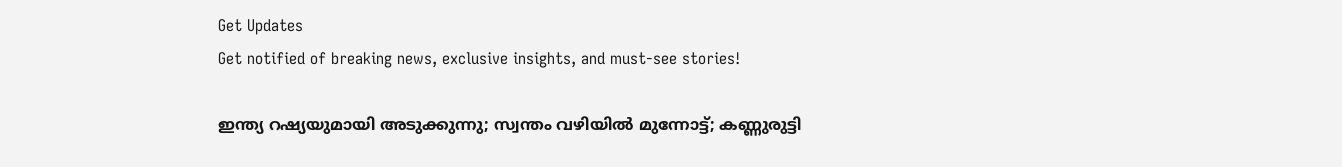Get Updates
Get notified of breaking news, exclusive insights, and must-see stories!

ഇന്ത്യ റഷ്യയുമായി അടുക്കുന്നു; സ്വന്തം വഴിയില്‍ മുന്നോട്ട്; കണ്ണുരുട്ടി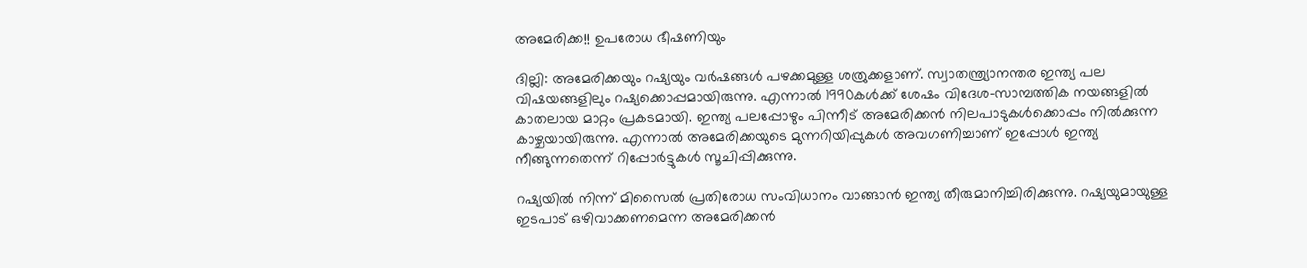അമേരിക്ക!! ഉപരോധ ഭീഷണിയും

ദില്ലി: അമേരിക്കയും റഷ്യയും വര്‍ഷങ്ങള്‍ പഴക്കമുള്ള ശത്രുക്കളാണ്. സ്വാതന്ത്ര്യാനന്തര ഇന്ത്യ പല വിഷയങ്ങളിലും റഷ്യക്കൊപ്പമായിരുന്നു. എന്നാല്‍ 1990കള്‍ക്ക് ശേഷം വിദേശ-സാമ്പത്തിക നയങ്ങളില്‍ കാതലായ മാറ്റം പ്രകടമായി. ഇന്ത്യ പലപ്പോഴും പിന്നീട് അമേരിക്കന്‍ നിലപാടുകള്‍ക്കൊപ്പം നില്‍ക്കുന്ന കാഴ്ചയായിരുന്നു. എന്നാല്‍ അമേരിക്കയുടെ മുന്നറിയിപ്പുകള്‍ അവഗണിച്ചാണ് ഇപ്പോള്‍ ഇന്ത്യ നീങ്ങുന്നതെന്ന് റിപ്പോര്‍ട്ടുകള്‍ സൂചിപ്പിക്കുന്നു.

റഷ്യയില്‍ നിന്ന് മിസൈല്‍ പ്രതിരോധ സംവിധാനം വാങ്ങാന്‍ ഇന്ത്യ തീരുമാനിച്ചിരിക്കുന്നു. റഷ്യയുമായുള്ള ഇടപാട് ഒഴിവാക്കണമെന്ന അമേരിക്കന്‍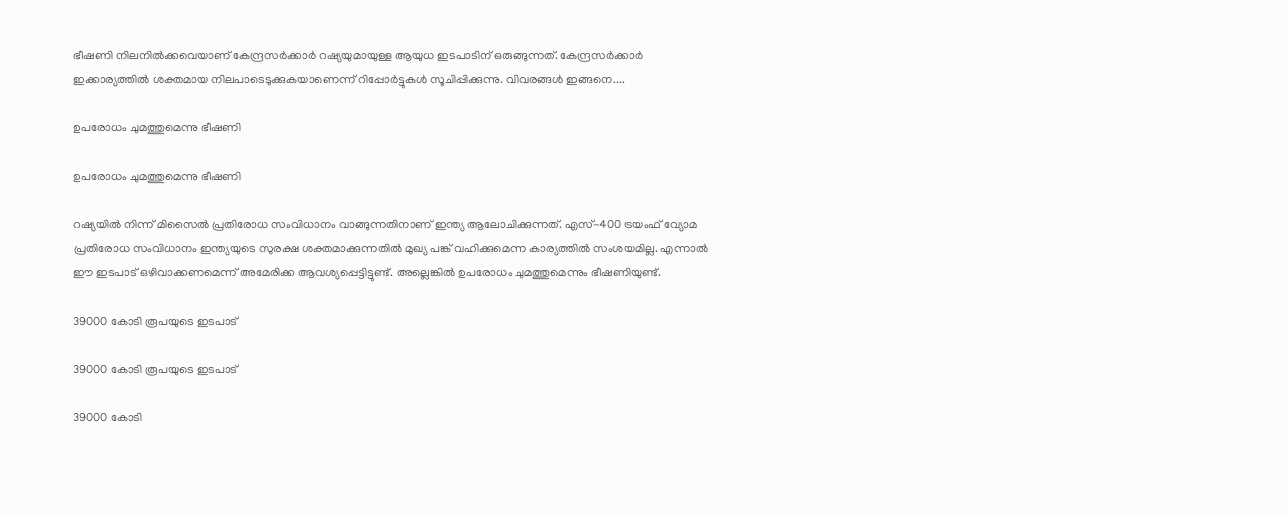ഭീഷണി നിലനില്‍ക്കവെയാണ് കേന്ദ്രസര്‍ക്കാര്‍ റഷ്യയുമായുള്ള ആയുധ ഇടപാടിന് ഒരുങ്ങുന്നത്. കേന്ദ്രസര്‍ക്കാര്‍ ഇക്കാര്യത്തില്‍ ശക്തമായ നിലപാടെടുക്കുകയാണെന്ന് റിപ്പോര്‍ട്ടുകള്‍ സൂചിപ്പിക്കുന്നു. വിവരങ്ങള്‍ ഇങ്ങനെ....

ഉപരോധം ചുമത്തുമെന്നു ഭീഷണി

ഉപരോധം ചുമത്തുമെന്നു ഭീഷണി

റഷ്യയില്‍ നിന്ന് മിസൈല്‍ പ്രതിരോധ സംവിധാനം വാങ്ങുന്നതിനാണ് ഇന്ത്യ ആലോചിക്കുന്നത്. എസ്-400 ട്രയംഫ് വ്യോമ പ്രതിരോധ സംവിധാനം ഇന്ത്യയുടെ സുരക്ഷ ശക്തമാക്കുന്നതില്‍ മുഖ്യ പങ്ക് വഹിക്കുമെന്ന കാര്യത്തില്‍ സംശയമില്ല. എന്നാല്‍ ഈ ഇടപാട് ഒഴിവാക്കണമെന്ന് അമേരിക്ക ആവശ്യപ്പെട്ടിട്ടുണ്ട്. അല്ലെങ്കില്‍ ഉപരോധം ചുമത്തുമെന്നും ഭീഷണിയുണ്ട്.

39000 കോടി രൂപയുടെ ഇടപാട്

39000 കോടി രൂപയുടെ ഇടപാട്

39000 കോടി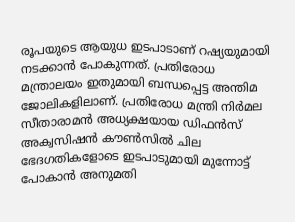രൂപയുടെ ആയുധ ഇടപാടാണ് റഷ്യയുമായി നടക്കാന്‍ പോകുന്നത്. പ്രതിരോധ മന്ത്രാലയം ഇതുമായി ബന്ധപ്പെട്ട അന്തിമ ജോലികളിലാണ്. പ്രതിരോധ മന്ത്രി നിര്‍മല സീതാരാമന്‍ അധ്യക്ഷയായ ഡിഫന്‍സ് അക്വസിഷന്‍ കൗണ്‍സില്‍ ചില ഭേദഗതികളോടെ ഇടപാടുമായി മുന്നോട്ട് പോകാന്‍ അനുമതി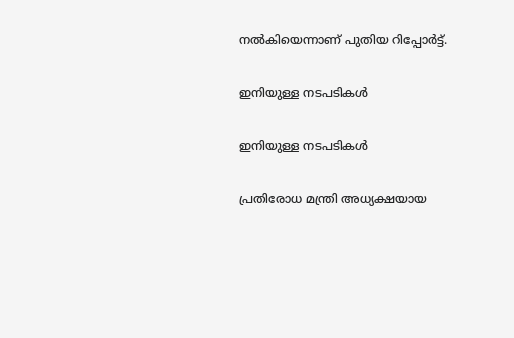നല്‍കിയെന്നാണ് പുതിയ റിപ്പോര്‍ട്ട്.

ഇനിയുള്ള നടപടികള്‍

ഇനിയുള്ള നടപടികള്‍

പ്രതിരോധ മന്ത്രി അധ്യക്ഷയായ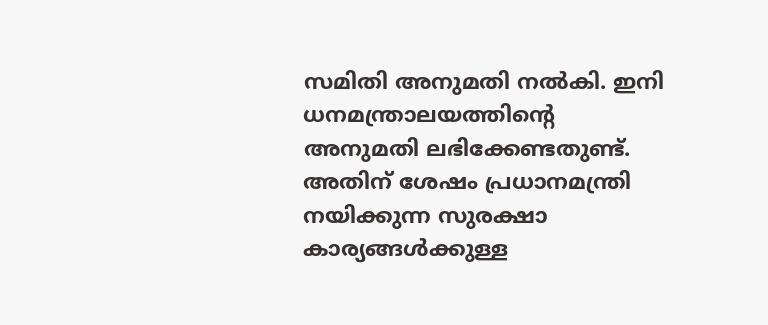സമിതി അനുമതി നല്‍കി. ഇനി ധനമന്ത്രാലയത്തിന്റെ അനുമതി ലഭിക്കേണ്ടതുണ്ട്. അതിന് ശേഷം പ്രധാനമന്ത്രി നയിക്കുന്ന സുരക്ഷാ കാര്യങ്ങള്‍ക്കുള്ള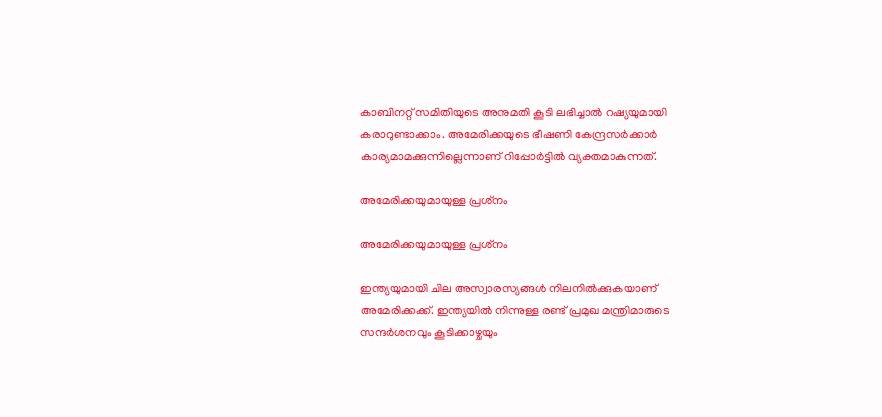കാബിനറ്റ് സമിതിയുടെ അനുമതി കൂടി ലഭിച്ചാല്‍ റഷ്യയുമായി കരാറുണ്ടാക്കാം. അമേരിക്കയുടെ ഭീഷണി കേന്ദ്രസര്‍ക്കാര്‍ കാര്യമാമക്കുന്നില്ലെന്നാണ് റിപ്പോര്‍ട്ടില്‍ വ്യക്തമാകുന്നത്.

അമേരിക്കയുമായുള്ള പ്രശ്‌നം

അമേരിക്കയുമായുള്ള പ്രശ്‌നം

ഇന്ത്യയുമായി ചില അസ്വാരസ്യങ്ങള്‍ നിലനില്‍ക്കുകയാണ് അമേരിക്കക്ക്. ഇന്ത്യയില്‍ നിന്നുള്ള രണ്ട് പ്രമുഖ മന്ത്രിമാരുടെ സന്ദര്‍ശനവും കൂടിക്കാഴ്ചയും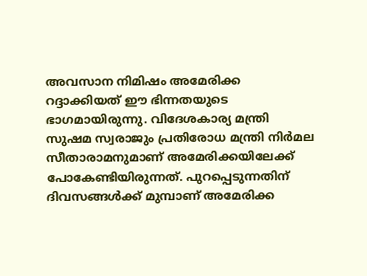അവസാന നിമിഷം അമേരിക്ക റദ്ദാക്കിയത് ഈ ഭിന്നതയുടെ ഭാഗമായിരുന്നു. വിദേശകാര്യ മന്ത്രി സുഷമ സ്വരാജും പ്രതിരോധ മന്ത്രി നിര്‍മല സീതാരാമനുമാണ് അമേരിക്കയിലേക്ക് പോകേണ്ടിയിരുന്നത്. പുറപ്പെടുന്നതിന് ദിവസങ്ങള്‍ക്ക് മുമ്പാണ് അമേരിക്ക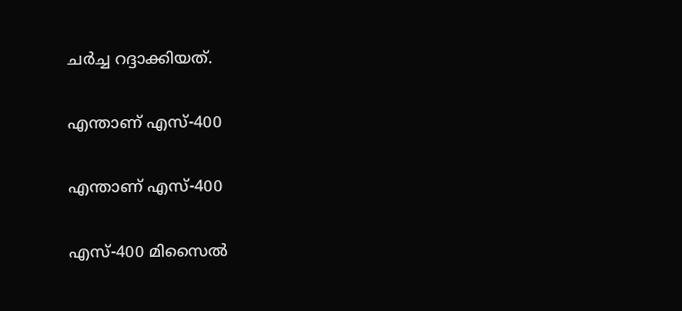ചര്‍ച്ച റദ്ദാക്കിയത്.

എന്താണ് എസ്-400

എന്താണ് എസ്-400

എസ്-400 മിസൈല്‍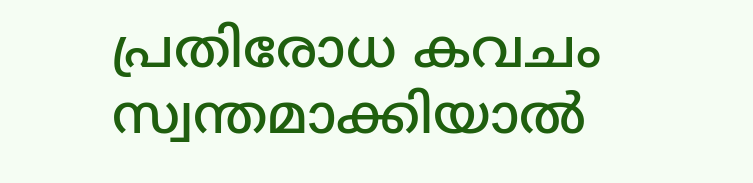പ്രതിരോധ കവചം സ്വന്തമാക്കിയാല്‍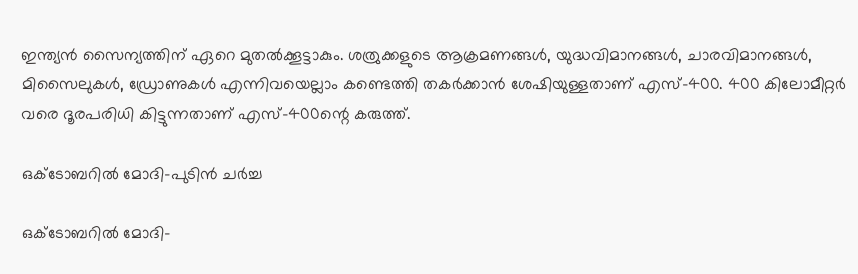ഇന്ത്യന്‍ സൈന്യത്തിന് ഏറെ മുതല്‍ക്കൂട്ടാകും. ശത്രുക്കളുടെ ആക്രമണങ്ങള്‍, യുദ്ധവിമാനങ്ങള്‍, ചാരവിമാനങ്ങള്‍, മിസൈലുകള്‍, ഡ്രോണുകള്‍ എന്നിവയെല്ലാം കണ്ടെത്തി തകര്‍ക്കാന്‍ ശേഷിയുള്ളതാണ് എസ്-400. 400 കിലോമീറ്റര്‍ വരെ ദൂരപരിധി കിട്ടുന്നതാണ് എസ്-400ന്റെ കരുത്ത്.

ഒക്ടോബറില്‍ മോദി-പുടിന്‍ ചര്‍ച്ച

ഒക്ടോബറില്‍ മോദി-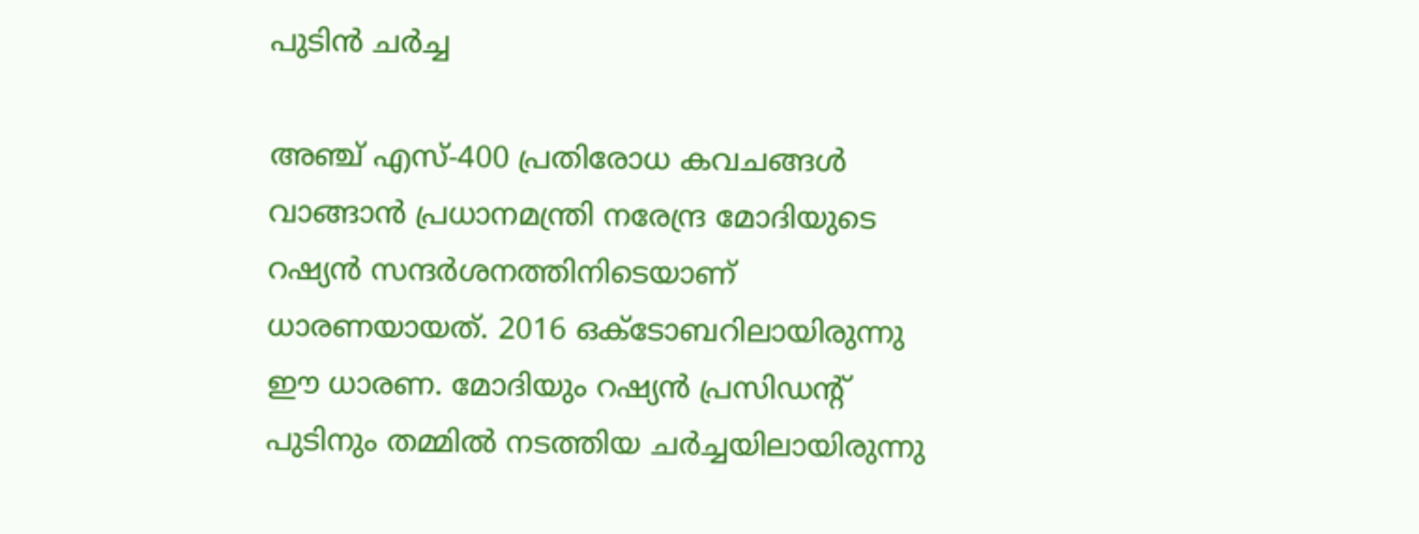പുടിന്‍ ചര്‍ച്ച

അഞ്ച് എസ്-400 പ്രതിരോധ കവചങ്ങള്‍ വാങ്ങാന്‍ പ്രധാനമന്ത്രി നരേന്ദ്ര മോദിയുടെ റഷ്യന്‍ സന്ദര്‍ശനത്തിനിടെയാണ് ധാരണയായത്. 2016 ഒക്ടോബറിലായിരുന്നു ഈ ധാരണ. മോദിയും റഷ്യന്‍ പ്രസിഡന്റ് പുടിനും തമ്മില്‍ നടത്തിയ ചര്‍ച്ചയിലായിരുന്നു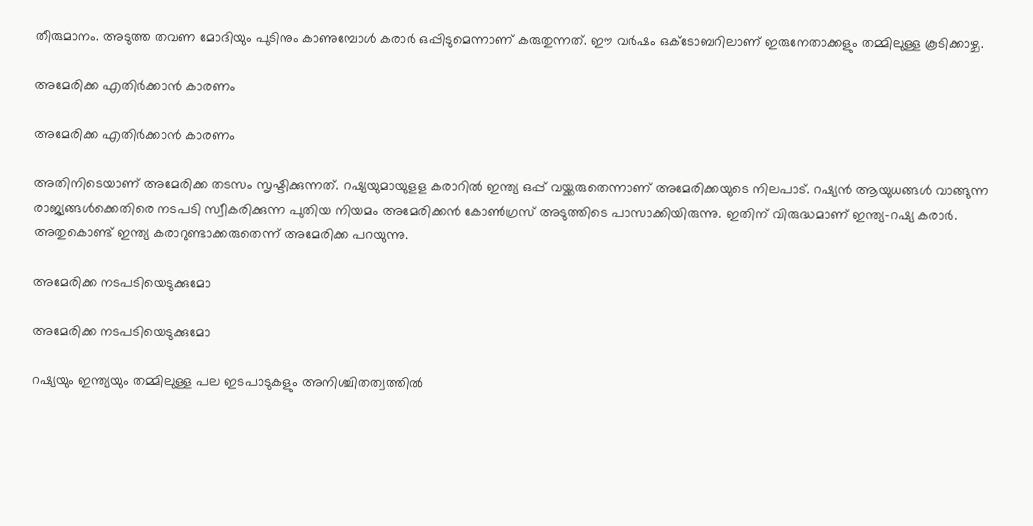തീരുമാനം. അടുത്ത തവണ മോദിയും പുടിനും കാണുമ്പോള്‍ കരാര്‍ ഒപ്പിടുമെന്നാണ് കരുതുന്നത്. ഈ വര്‍ഷം ഒക്ടോബറിലാണ് ഇരുനേതാക്കളും തമ്മിലുള്ള കൂടിക്കാഴ്ച.

അമേരിക്ക എതിര്‍ക്കാന്‍ കാരണം

അമേരിക്ക എതിര്‍ക്കാന്‍ കാരണം

അതിനിടെയാണ് അമേരിക്ക തടസം സൃഷ്ടിക്കുന്നത്. റഷ്യയുമായുളള കരാറില്‍ ഇന്ത്യ ഒപ്പ് വയ്ക്കരുതെന്നാണ് അമേരിക്കയുടെ നിലപാട്. റഷ്യന്‍ ആയുധങ്ങള്‍ വാങ്ങുന്ന രാജ്യങ്ങള്‍ക്കെതിരെ നടപടി സ്വീകരിക്കുന്ന പുതിയ നിയമം അമേരിക്കന്‍ കോണ്‍ഗ്രസ് അടുത്തിടെ പാസാക്കിയിരുന്നു. ഇതിന് വിരുദ്ധമാണ് ഇന്ത്യ-റഷ്യ കരാര്‍. അതുകൊണ്ട് ഇന്ത്യ കരാറുണ്ടാക്കരുതെന്ന് അമേരിക്ക പറയുന്നു.

അമേരിക്ക നടപടിയെടുക്കുമോ

അമേരിക്ക നടപടിയെടുക്കുമോ

റഷ്യയും ഇന്ത്യയും തമ്മിലുള്ള പല ഇടപാടുകളും അനിശ്ചിതത്വത്തില്‍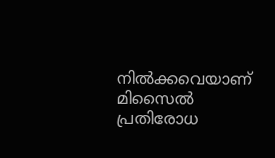നില്‍ക്കവെയാണ് മിസൈല്‍ പ്രതിരോധ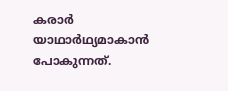കരാര്‍ യാഥാര്‍ഥ്യമാകാന്‍ പോകുന്നത്.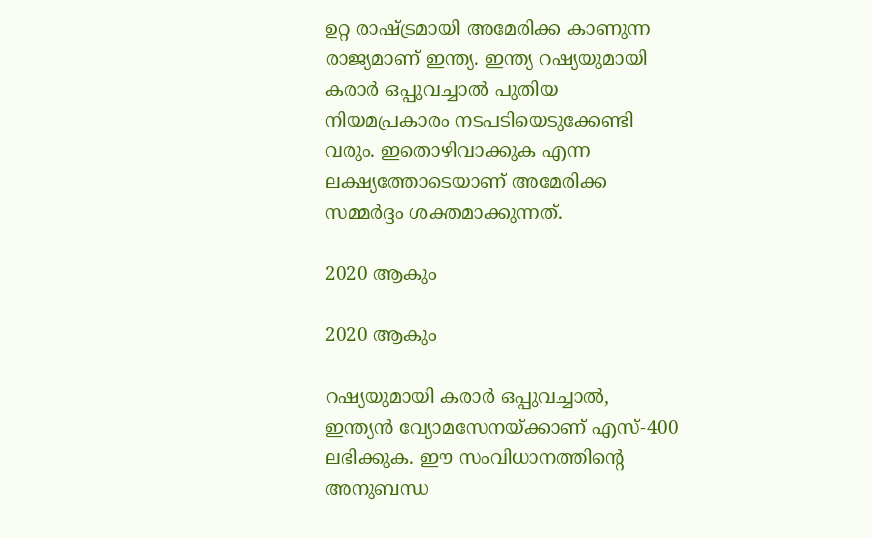ഉറ്റ രാഷ്ട്രമായി അമേരിക്ക കാണുന്ന രാജ്യമാണ് ഇന്ത്യ. ഇന്ത്യ റഷ്യയുമായി കരാര്‍ ഒപ്പുവച്ചാല്‍ പുതിയ നിയമപ്രകാരം നടപടിയെടുക്കേണ്ടി വരും. ഇതൊഴിവാക്കുക എന്ന ലക്ഷ്യത്തോടെയാണ് അമേരിക്ക സമ്മര്‍ദ്ദം ശക്തമാക്കുന്നത്.

2020 ആകും

2020 ആകും

റഷ്യയുമായി കരാര്‍ ഒപ്പുവച്ചാല്‍, ഇന്ത്യന്‍ വ്യോമസേനയ്ക്കാണ് എസ്-400 ലഭിക്കുക. ഈ സംവിധാനത്തിന്റെ അനുബന്ധ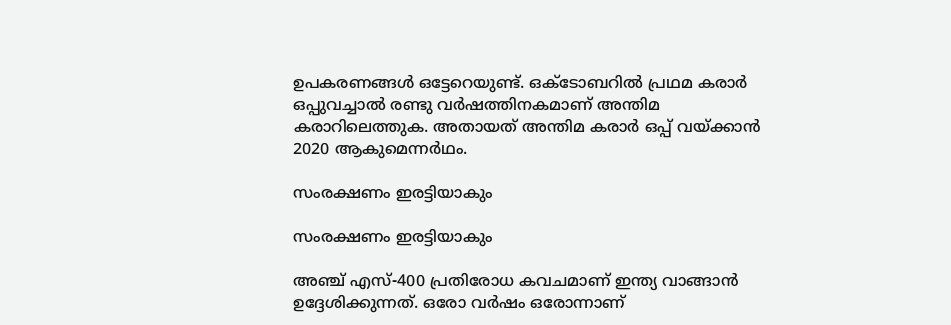ഉപകരണങ്ങള്‍ ഒട്ടേറെയുണ്ട്. ഒക്ടോബറില്‍ പ്രഥമ കരാര്‍ ഒപ്പുവച്ചാല്‍ രണ്ടു വര്‍ഷത്തിനകമാണ് അന്തിമ കരാറിലെത്തുക. അതായത് അന്തിമ കരാര്‍ ഒപ്പ് വയ്ക്കാന്‍ 2020 ആകുമെന്നര്‍ഥം.

സംരക്ഷണം ഇരട്ടിയാകും

സംരക്ഷണം ഇരട്ടിയാകും

അഞ്ച് എസ്-400 പ്രതിരോധ കവചമാണ് ഇന്ത്യ വാങ്ങാന്‍ ഉദ്ദേശിക്കുന്നത്. ഒരോ വര്‍ഷം ഒരോന്നാണ്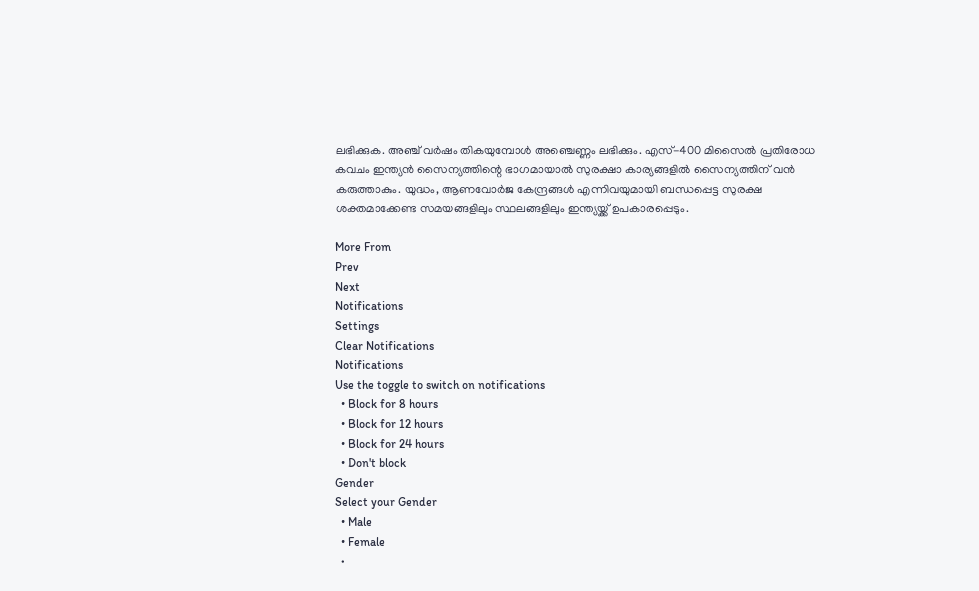ലഭിക്കുക. അഞ്ച് വര്‍ഷം തികയുമ്പോള്‍ അഞ്ചെണ്ണം ലഭിക്കും. എസ്-400 മിസൈല്‍ പ്രതിരോധ കവചം ഇന്ത്യന്‍ സൈന്യത്തിന്റെ ഭാഗമായാല്‍ സുരക്ഷാ കാര്യങ്ങളില്‍ സൈന്യത്തിന് വന്‍ കരുത്താകും. യുദ്ധം, ആണവോര്‍ജ കേന്ദ്രങ്ങള്‍ എന്നിവയുമായി ബന്ധപ്പെട്ട സുരക്ഷ ശക്തമാക്കേണ്ട സമയങ്ങളിലും സ്ഥലങ്ങളിലും ഇന്ത്യയ്ക്ക് ഉപകാരപ്പെടും.

More From
Prev
Next
Notifications
Settings
Clear Notifications
Notifications
Use the toggle to switch on notifications
  • Block for 8 hours
  • Block for 12 hours
  • Block for 24 hours
  • Don't block
Gender
Select your Gender
  • Male
  • Female
  •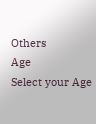Others
Age
Select your Age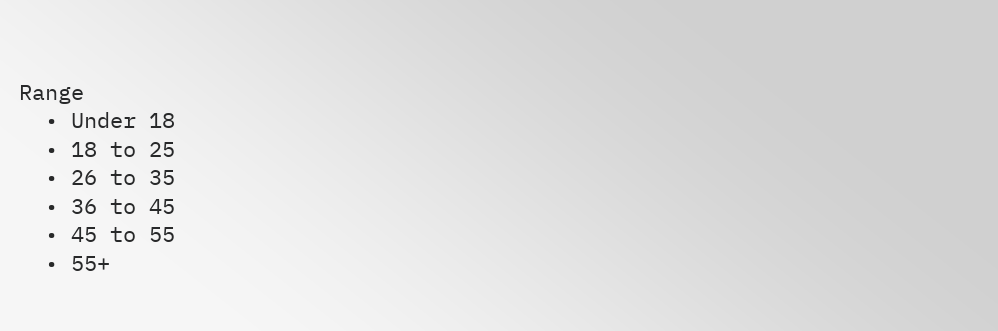Range
  • Under 18
  • 18 to 25
  • 26 to 35
  • 36 to 45
  • 45 to 55
  • 55+